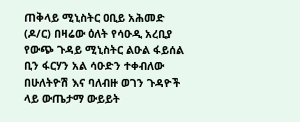ጠቅላይ ሚኒስትር ዐቢይ አሕመድ (ዶ/ር) በዛሬው ዕለት የሳዑዲ አረቢያ የውጭ ጉዳይ ሚኒስትር ልዑል ፋይሰል ቢን ፋርሃን አል ሳዑድን ተቀብለው በሁለትዮሽ እና ባለብዙ ወገን ጉዳዮች ላይ ውጤታማ ውይይት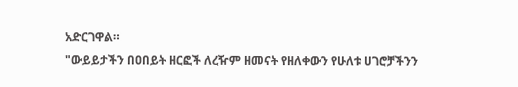አድርገዋል።
"ውይይታችን በዐበይት ዘርፎች ለረዥም ዘመናት የዘለቀውን የሁለቱ ሀገሮቻችንን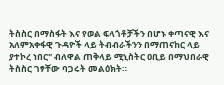ትስስር በማስፋት እና የወል ፍላጎቶቻችን በሆኑ ቀጣናዊ እና አለምአቀፋዊ ጉዳዮች ላይ ትብብራችንን በማጠናከር ላይ ያተኮረ ነበር" ብለዋል ጠቅላይ ሚኒስትር ዐቢይ በማህበራዊ ትስስር ገፃቸው ባጋሩት መልዕክት።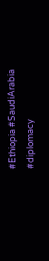#Ethiopia #SaudiArabia #diplomacy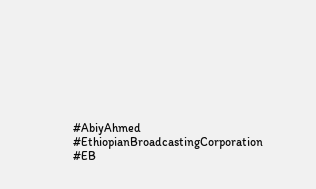#AbiyAhmed #EthiopianBroadcastingCorporation #EB